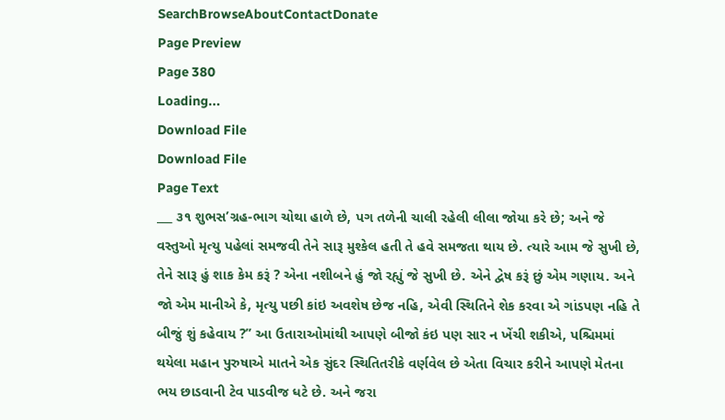SearchBrowseAboutContactDonate
Page Preview
Page 380
Loading...
Download File
Download File
Page Text
___ ૩૧ શુભસ’ગ્રહ-ભાગ ચોથા હાળે છે, પગ તળેની ચાલી રહેલી લીલા જોયા કરે છે; અને જે વસ્તુઓ મૃત્યુ પહેલાં સમજવી તેને સારૂ મુશ્કેલ હતી તે હવે સમજતા થાય છે. ત્યારે આમ જે સુખી છે, તેને સારૂ હું શાક કેમ કરૂં ? એના નશીબને હું જો રહ્યું જે સુખી છે. એને દ્વેષ કરૂં છું એમ ગણાય. અને જો એમ માનીએ કે, મૃત્યુ પછી કાંઇ અવશેષ છેજ નહિ, એવી સ્થિતિને શેક કરવા એ ગાંડપણ નહિ તે બીજું શું કહેવાય ?” આ ઉતારાઓમાંથી આપણે બીજો કંઇ પણ સાર ન ખેંચી શકીએ, પશ્ચિમમાં થયેલા મહાન પુરુષાએ માતને એક સુંદર સ્થિતિતરીકે વર્ણવેલ છે એતા વિચાર કરીને આપણે મેતના ભય છાડવાની ટેવ પાડવીજ ધટે છે. અને જરા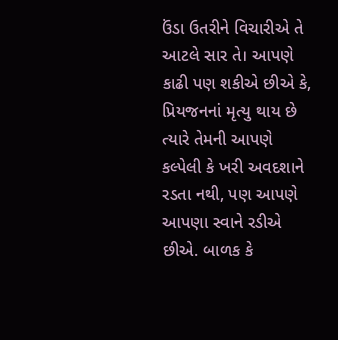ઉંડા ઉતરીને વિચારીએ તે આટલે સાર તે। આપણે કાઢી પણ શકીએ છીએ કે, પ્રિયજનનાં મૃત્યુ થાય છે ત્યારે તેમની આપણે કલ્પેલી કે ખરી અવદશાને રડતા નથી, પણ આપણે આપણા સ્વાને રડીએ છીએ. બાળક કે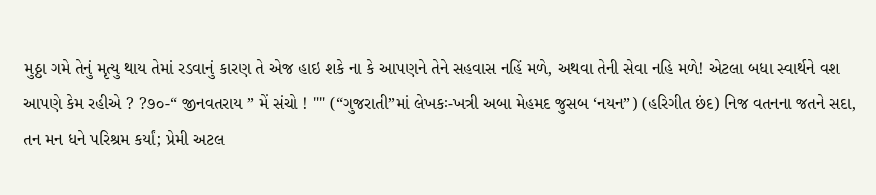મુઠ્ઠા ગમે તેનું મૃત્યુ થાય તેમાં રડવાનું કારણ તે એજ હાઇ શકે ના કે આપણને તેને સહવાસ નહિં મળે, અથવા તેની સેવા નહિ મળે! એટલા બધા સ્વાર્થને વશ આપણે કેમ રહીએ ? ?૭૦-“ જીનવતરાય ” મેં સંચો ! "" (“ગુજરાતી”માં લેખકઃ-ખત્રી અબા મેહમદ જુસબ ‘નયન”) (હરિગીત છંદ) નિજ વતનના જતને સદા, તન મન ધને પરિશ્રમ કર્યાં; પ્રેમી અટલ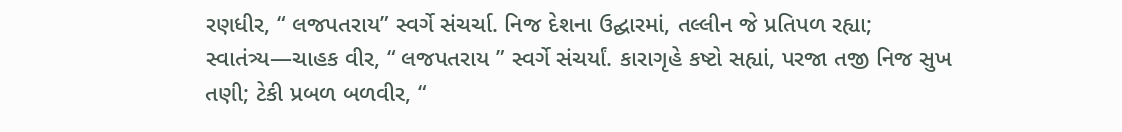રણધીર, “ લજપતરાય” સ્વર્ગે સંચર્ચા. નિજ દેશના ઉદ્ઘારમાં, તલ્લીન જે પ્રતિપળ રહ્યા; સ્વાતંત્ર્ય—ચાહક વીર, “ લજપતરાય ” સ્વર્ગે સંચર્યાં. કારાગૃહે કષ્ટો સહ્યાં, પરજા તજી નિજ સુખ તણી; ટેકી પ્રબળ બળવીર, “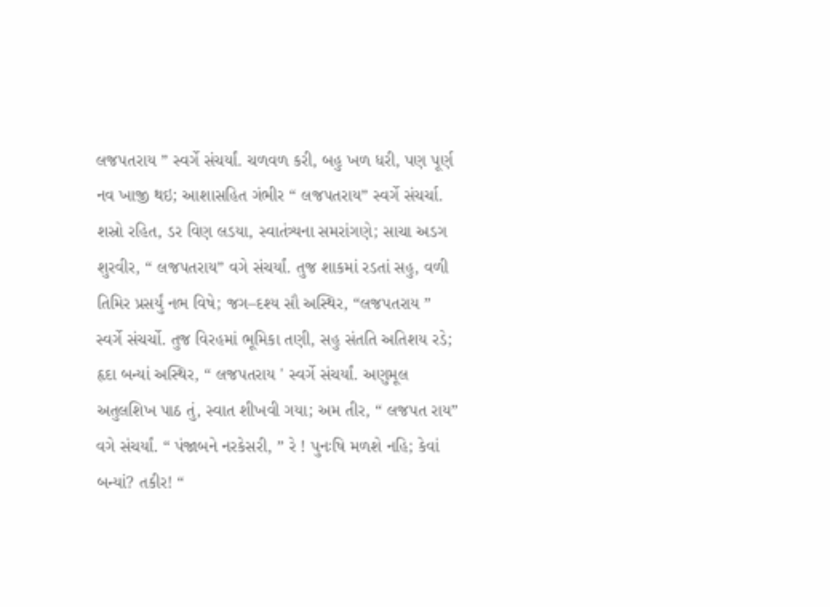લજપતરાય ” સ્વર્ગે સંચર્યાં. ચળવળ કરી, બહુ ખળ ધરી, પણ પૂર્ણ નવ ખાજી થઇ; આશાસહિત ગંભીર “ લજપતરાય” સ્વર્ગે સંચર્ચા. શસ્રો રહિત, ડર વિણ લડયા, સ્વાતંત્ર્યના સમરાંગણે; સાચા અડગ શુરવીર, “ લજપતરાય” વગે સંચર્યાં. તુજ શાકમાં રડતાં સહુ, વળી તિમિર પ્રસર્યું નભ વિષે; જગ–દશ્ય સૌ અસ્થિર, “લજપતરાય ” સ્વર્ગે સંચર્ચો. તુજ વિરહમાં ભૂમિકા તણી, સહુ સંતતિ અતિશય રડે; હૃદા બન્યાં અસ્થિર, “ લજપતરાય ' સ્વર્ગે સંચર્યાં. અણુમૂલ અતુલશિખ પાઠ તું, સ્વાત શીખવી ગયા; અમ તીર, “ લજપત રાય” વગે સંચર્યાં. “ પંજાબને નરકેસરી, ” રે ! પુનઃષિ મળશે નહિ; કેવાં બન્યાં? તકીર! “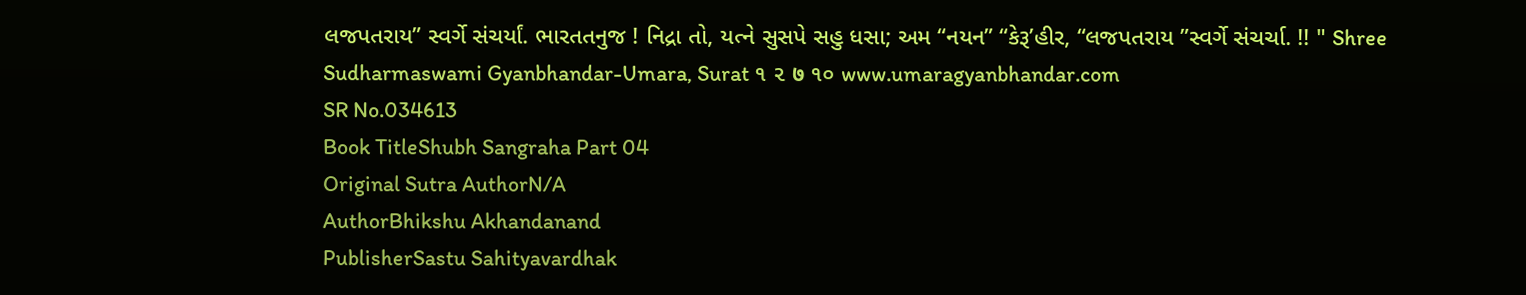લજપતરાય” સ્વર્ગે સંચર્યાં. ભારતતનુજ ! નિદ્રા તો, યત્ને સુસપે સહુ ધસા; અમ “નયન” “કેરૂ’હીર, “લજપતરાય ”સ્વર્ગે સંચર્ચા. !! " Shree Sudharmaswami Gyanbhandar-Umara, Surat ૧ ૨ ७ ૧૦ www.umaragyanbhandar.com
SR No.034613
Book TitleShubh Sangraha Part 04
Original Sutra AuthorN/A
AuthorBhikshu Akhandanand
PublisherSastu Sahityavardhak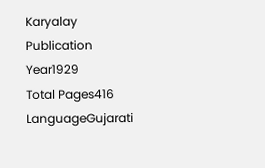Karyalay
Publication Year1929
Total Pages416
LanguageGujarati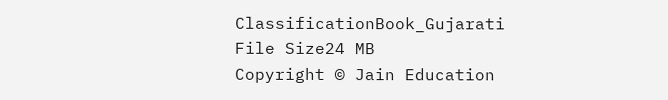ClassificationBook_Gujarati
File Size24 MB
Copyright © Jain Education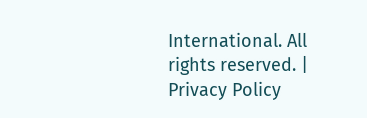International. All rights reserved. | Privacy Policy